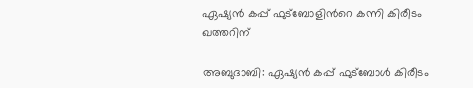ഏഷ്യൻ കപ്പ് ഫുട്ബോളിന്‍റെ കന്നി കിരീടം ഖത്തറിന്

അബുദാബി: ഏഷ്യൻ കപ്പ് ഫുട്ബോൾ കിരീടം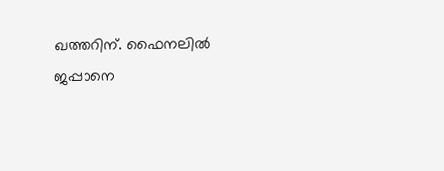ഖത്തറിന്. ഫൈനലിൽ ജപ്പാനെ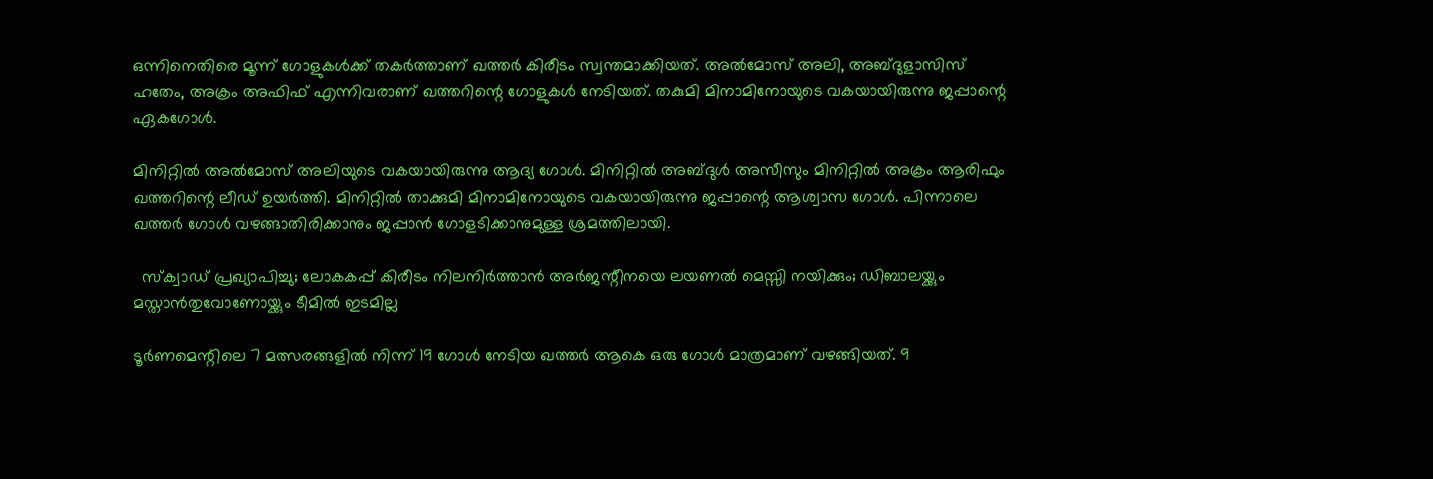ഒന്നിനെതിരെ മൂന്ന് ഗോളുകൾക്ക് തകര്‍ത്താണ് ഖത്തർ കിരീടം സ്വന്തമാക്കിയത്. അല്‍മോസ് അലി, അബ്ദുളാസിസ് ഹതേം, അക്രം അഫിഫ് എന്നിവരാണ് ഖത്തറിന്റെ ഗോളുകള്‍ നേടിയത്. തകുമി മിനാമിനോയുടെ വകയായിരുന്നു ജപ്പാന്റെ ഏകഗോള്‍.

മിനിറ്റില്‍ അൽമോസ് അലിയുടെ വകയായിരുന്നു ആദ്യ ഗോൾ. മിനിറ്റിൽ അബ്ദുള്‍ അസീസും മിനിറ്റിൽ അക്രം ആരിഫും ഖത്തറിന്റെ ലീഡ് ഉയർത്തി. മിനിറ്റിൽ താക്കുമി മിനാമിനോയുടെ വകയായിരുന്നു ജപ്പാന്റെ ആശ്വാസ ഗോള്‍. പിന്നാലെ ഖത്തര്‍ ഗോള്‍ വഴങ്ങാതിരിക്കാനും ജപ്പാന്‍ ഗോളടിക്കാനുമുള്ള ശ്രമത്തിലായി.

  സ്‌ക്വാഡ് പ്രഖ്യാപിച്ചു; ലോകകപ്പ് കിരീടം നിലനിർത്താൻ അർജന്റീനയെ ലയണൽ മെസ്സി നയിക്കും; ഡിബാലയ്ക്കും മസ്താൻതുവോണോയ്ക്കും ടീമിൽ ഇടമില്ല

ടൂർണമെന്റിലെ 7 മത്സരങ്ങളിൽ നിന്ന് 19 ഗോൾ നേടിയ ഖത്തർ ആകെ ഒരു ഗോൾ മാത്രമാണ് വഴങ്ങിയത്. 9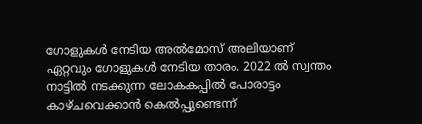ഗോളുകൾ നേടിയ അൽമോസ് അലിയാണ് ഏറ്റവും ഗോളുകൾ നേടിയ താരം. 2022 ല്‍ സ്വന്തം നാട്ടില്‍ നടക്കുന്ന ലോകകപ്പില്‍ പോരാട്ടം കാഴ്ചവെക്കാന്‍ കെല്‍പ്പുണ്ടെന്ന്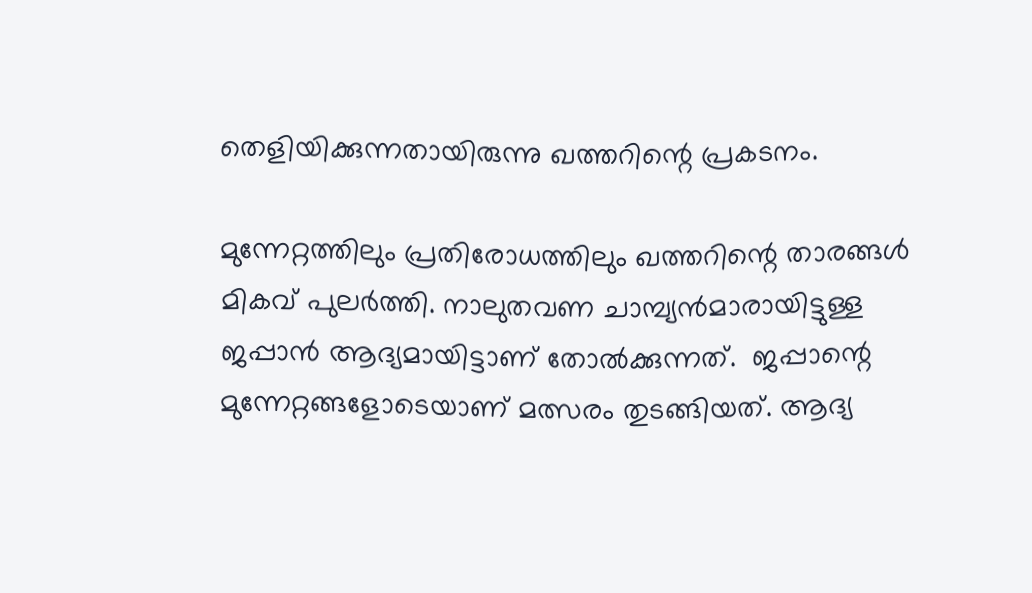തെളിയിക്കുന്നതായിരുന്നു ഖത്തറിന്റെ പ്രകടനം.

മുന്നേറ്റത്തിലും പ്രതിരോധത്തിലും ഖത്തറിന്റെ താരങ്ങള്‍ മികവ് പുലര്‍ത്തി. നാലുതവണ ചാമ്പ്യന്‍മാരായിട്ടുള്ള ജപ്പാന്‍ ആദ്യമായിട്ടാണ് തോല്‍ക്കുന്നത്.  ജപ്പാന്റെ മുന്നേറ്റങ്ങളോടെയാണ് മത്സരം തുടങ്ങിയത്. ആദ്യ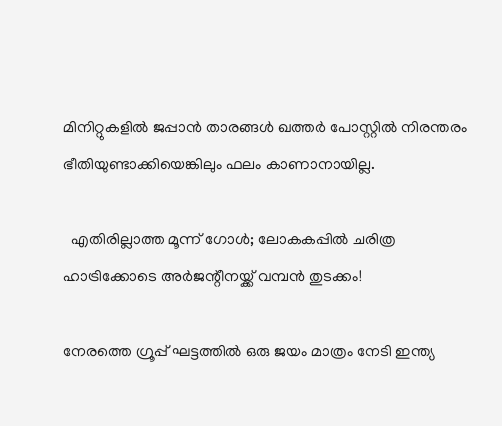മിനിറ്റുകളില്‍ ജപ്പാന്‍ താരങ്ങള്‍ ഖത്തര്‍ പോസ്റ്റില്‍ നിരന്തരം ഭീതിയുണ്ടാക്കിയെങ്കിലും ഫലം കാണാനായില്ല.

  എതിരില്ലാത്ത മൂന്ന് ഗോൾ; ലോകകപ്പിൽ ചരിത്ര ഹാട്രിക്കോടെ അർജന്റീനയ്ക്ക് വമ്പൻ തുടക്കം!

നേരത്തെ ഗ്രൂപ്പ് ഘട്ടത്തിൽ ഒരു ജയം മാത്രം നേടി ഇന്ത്യ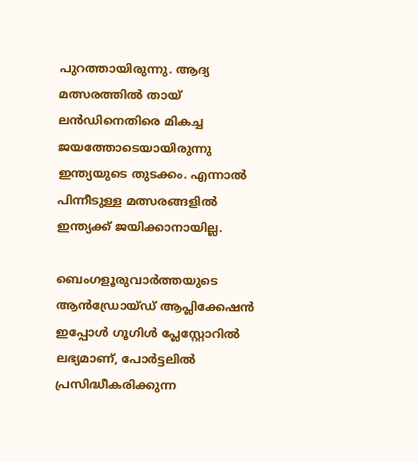പുറത്തായിരുന്നു. ആദ്യ മത്സരത്തിൽ തായ് ലൻഡിനെതിരെ മികച്ച ജയത്തോടെയായിരുന്നു ഇന്ത്യയുടെ തുടക്കം. എന്നാൽ പിന്നീടുള്ള മത്സരങ്ങളിൽ ഇന്ത്യക്ക് ജയിക്കാനായില്ല.

ബെംഗളൂരുവാർത്തയുടെ ആൻഡ്രോയ്ഡ് ആപ്ലിക്കേഷൻ ഇപ്പോൾ ഗൂഗിൾ പ്ലേസ്റ്റോറിൽ ലഭ്യമാണ്, പോർട്ടലിൽ പ്രസിദ്ധീകരിക്കുന്ന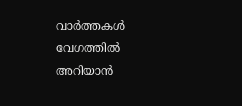വാർത്തകൾ വേഗത്തിൽ അറിയാൻ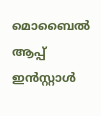മൊബൈൽ ആപ്പ് ഇൻസ്റ്റാൾ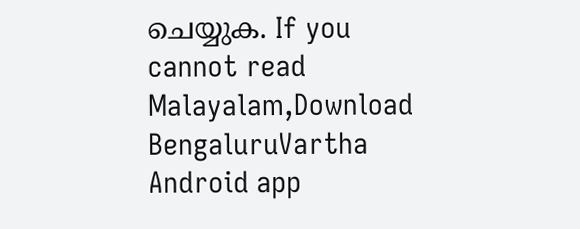ചെയ്യുക. If you cannot read Malayalam,Download BengaluruVartha Android app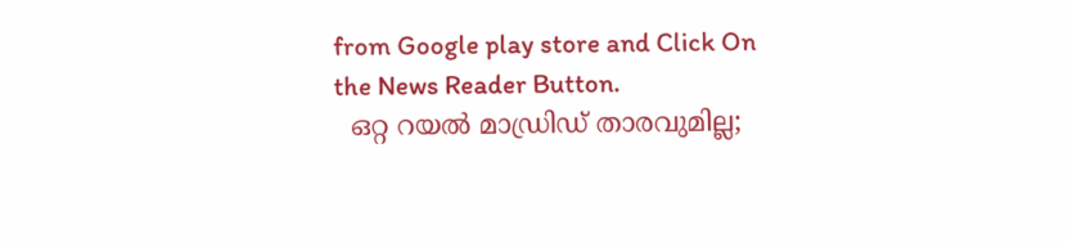from Google play store and Click On the News Reader Button.
  ഒറ്റ റയല്‍ മാഡ്രിഡ് താരവുമില്ല;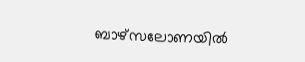ബാഴ്‌സലോണയില്‍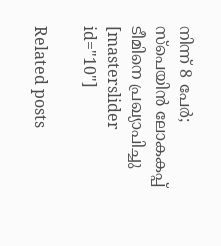നിന്ന് 8 പേര്‍; സ്പെയിൻ ലോകകപ്പ് ടീമിനെ പ്രഖ്യാപിച്ചു
[masterslider id="10"]

Related posts